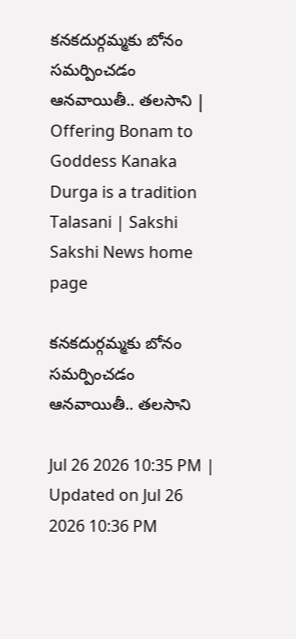కనకదుర్గమ్మకు బోనం సమర్పించడం ఆనవాయితీ.. తలసాని | Offering Bonam to Goddess Kanaka Durga is a tradition Talasani | Sakshi
Sakshi News home page

కనకదుర్గమ్మకు బోనం సమర్పించడం ఆనవాయితీ.. తలసాని

Jul 26 2026 10:35 PM | Updated on Jul 26 2026 10:36 PM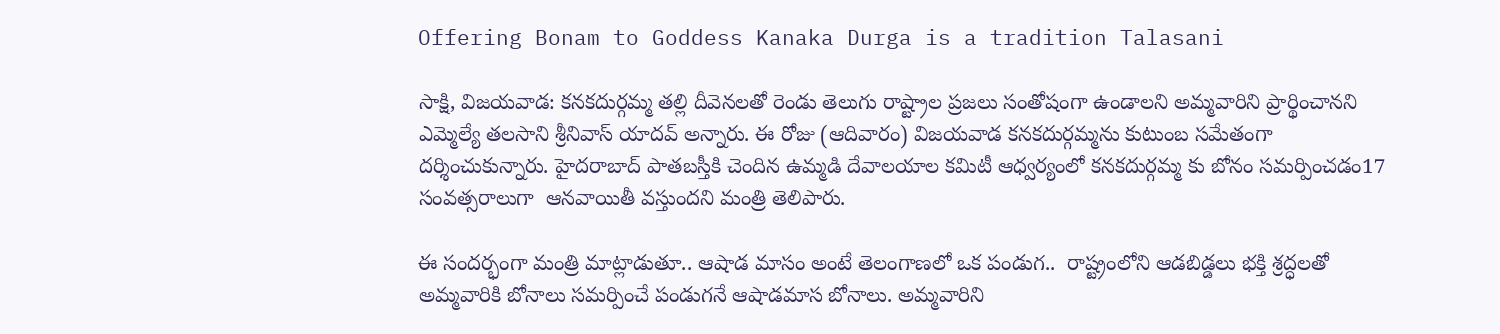Offering Bonam to Goddess Kanaka Durga is a tradition Talasani

సాక్షి, విజయవాడ: కనకదుర్గమ్మ తల్లి దీవెనలతో రెండు తెలుగు రాష్ట్రాల ప్రజలు సంతోషంగా ఉండాలని అమ్మవారిని ప్రార్థించానని ఎమ్మెల్యే తలసాని శ్రీనివాస్ యాదవ్‌ అన్నారు. ఈ రోజు (ఆదివారం) విజయవాడ కనకదుర్గమ్మను కుటుంబ సమేతంగా దర్శించుకున్నారు. హైదరాబాద్ పాతబస్తీకి చెందిన ఉమ్మడి దేవాలయాల కమిటీ ఆధ్వర్యంలో కనకదుర్గమ్మ కు బోనం సమర్పించడం17 సంవత్సరాలుగా  ఆనవాయితీ వస్తుందని మంత్రి తెలిపారు.

ఈ సందర్భంగా మంత్రి మాట్లాడుతూ.. ఆషాడ మాసం అంటే తెలంగాణలో ఒక పండుగ..  రాష్ట్రంలోని ఆడబిడ్డలు భక్తి శ్రద్ధలతో అమ్మవారికి బోనాలు సమర్పించే పండుగనే ఆషాడమాస బోనాలు. అమ్మవారిని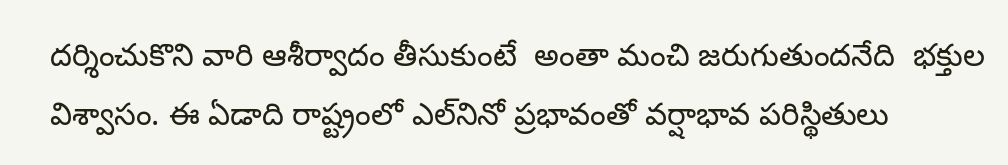దర్శించుకొని వారి ఆశీర్వాదం తీసుకుంటే  అంతా మంచి జరుగుతుందనేది  భక్తుల విశ్వాసం. ఈ ఏడాది రాష్ట్రంలో ఎల్‌నినో ప్రభావంతో వర్షాభావ పరిస్థితులు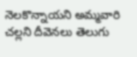నెలకొన్నాయని అమ్మవారి చల్లని దీవెనలు తెలుగు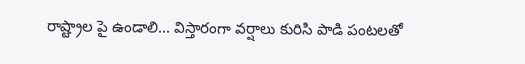రాష్ట్రాల పై ఉండాలి... విస్తారంగా వర్షాలు కురిసి పాడి పంటలతో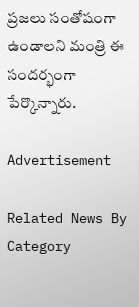ప్రజలు సంతోషంగా ఉండాలని మంత్రి ఈ సందర్భంగా  పేర్కొన్నారు.

Advertisement

Related News By Category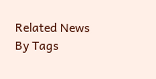Related News By Tags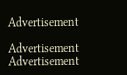Advertisement

Advertisement
Advertisement